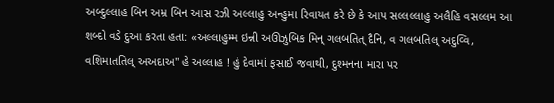અબ્દુલ્લાહ બિન અમ્ર બિન આસ રઝી અલ્લાહુ અન્હુમા રિવાયત કરે છે કે આપ સલ્લલ્લાહુ અલૈહિ વસલ્લમ આ શબ્દો વડે દુઆ કરતા હતા: «અલ્લાહુમ્મ ઇન્ની અઊઝુબિક મિન્ ગલબતિત્ દૈનિ, વ ગલબતિલ્ અદુવ્વિ, વશિમાતતિલ્ અઅદાઅ" હે અલ્લાહ ! હું દેવામાં ફસાઈ જવાથી, દુશ્મનના મારા પર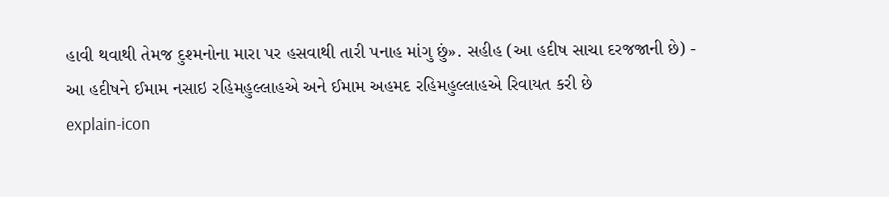હાવી થવાથી તેમજ દુશ્મનોના મારા પર હસવાથી તારી પનાહ માંગુ છું». સહીહ (આ હદીષ સાચા દરજજાની છે) - આ હદીષને ઈમામ નસાઇ રહિમહુલ્લાહએ અને ઈમામ અહમદ રહિમહુલ્લાહએ રિવાયત કરી છે
explain-icon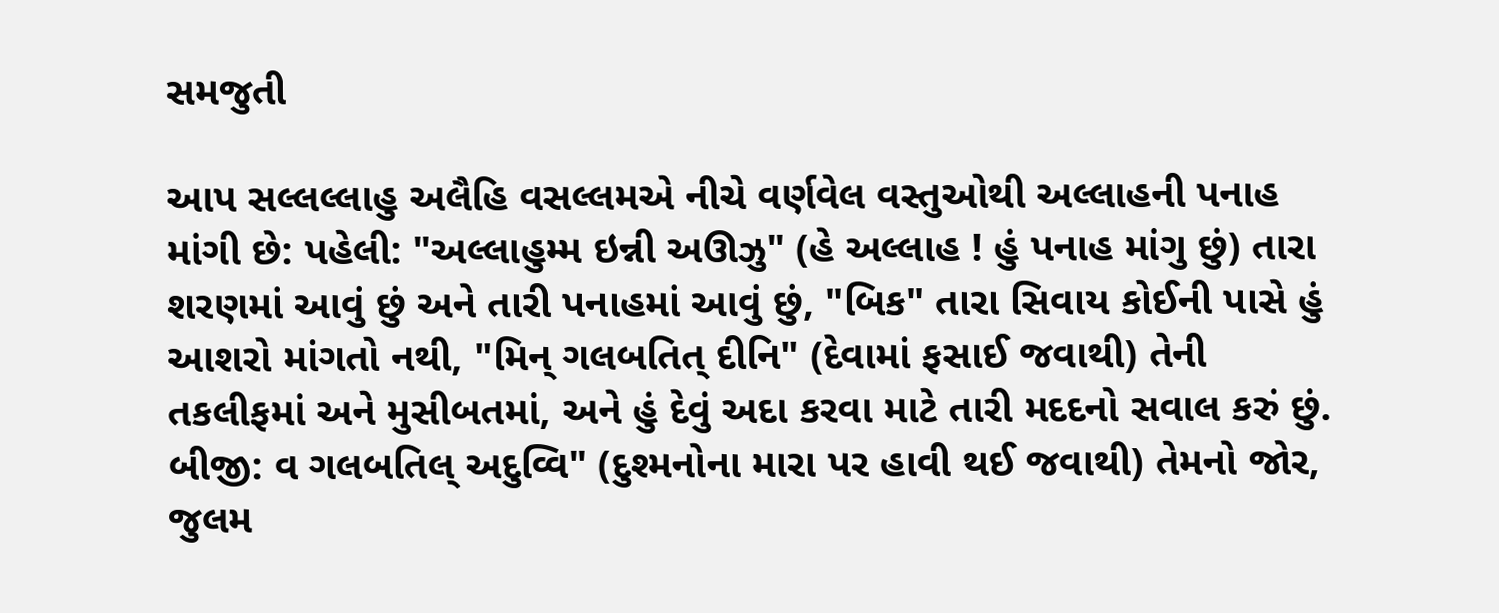સમજુતી

આપ સલ્લલ્લાહુ અલૈહિ વસલ્લમએ નીચે વર્ણવેલ વસ્તુઓથી અલ્લાહની પનાહ માંગી છે: પહેલી: "અલ્લાહુમ્મ ઇન્ની અઊઝુ" (હે અલ્લાહ ! હું પનાહ માંગુ છું) તારા શરણમાં આવું છું અને તારી પનાહમાં આવું છું, "બિક" તારા સિવાય કોઈની પાસે હું આશરો માંગતો નથી, "મિન્ ગલબતિત્ દીનિ" (દેવામાં ફસાઈ જવાથી) તેની તકલીફમાં અને મુસીબતમાં, અને હું દેવું અદા કરવા માટે તારી મદદનો સવાલ કરું છું. બીજી: વ ગલબતિલ્ અદુવ્વિ" (દુશ્મનોના મારા પર હાવી થઈ જવાથી) તેમનો જોર, જુલમ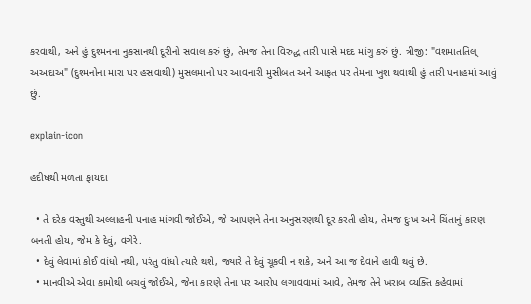કરવાથી, અને હું દુશ્મનના નુકસાનથી દૂરીનો સવાલ કરું છું, તેમજ તેના વિરુદ્ધ તારી પાસે મદદ માંગુ કરું છું. ત્રીજી: "વશમાતતિલ્ અઅદાઅ" (દુશ્મનોના મારા પર હસવાથી) મુસલમાનો પર આવનારી મુસીબત અને આફત પર તેમના ખુશ થવાથી હું તારી પનાહમાં આવું છું.

explain-icon

હદીષથી મળતા ફાયદા

  • તે દરેક વસ્તુથી અલ્લાહની પનાહ માંગવી જોઈએ, જે આપણને તેના અનુસરણથી દૂર કરતી હોય, તેમજ દુઃખ અને ચિંતાનું કારણ બનતી હોય, જેમ કે દેવું, વગેરે.
  • દેવું લેવામાં કોઈ વાંધો નથી, પરંતુ વાંધો ત્યારે થશે, જ્યારે તે દેવું ચૂકવી ન શકે, અને આ જ દેવાને હાવી થવું છે.
  • માનવીએ એવા કામોથી બચવું જોઈએ, જેના કારણે તેના પર આરોપ લગાવવામાં આવે, તેમજ તેને ખરાબ વ્યક્તિ કહેવામાં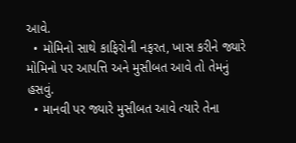આવે.
  • મોમિનો સાથે કાફિરોની નફરત, ખાસ કરીને જ્યારે મોમિનો પર આપત્તિ અને મુસીબત આવે તો તેમનું હસવું.
  • માનવી પર જ્યારે મુસીબત આવે ત્યારે તેના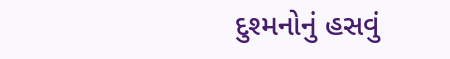દુશ્મનોનું હસવું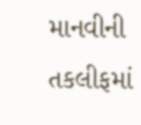માનવીની તકલીફમાં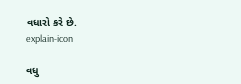વધારો કરે છે.
explain-icon

વધુ